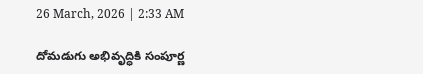26 March, 2026 | 2:33 AM

దోమడుగు అభివృద్ధికి సంపూర్ణ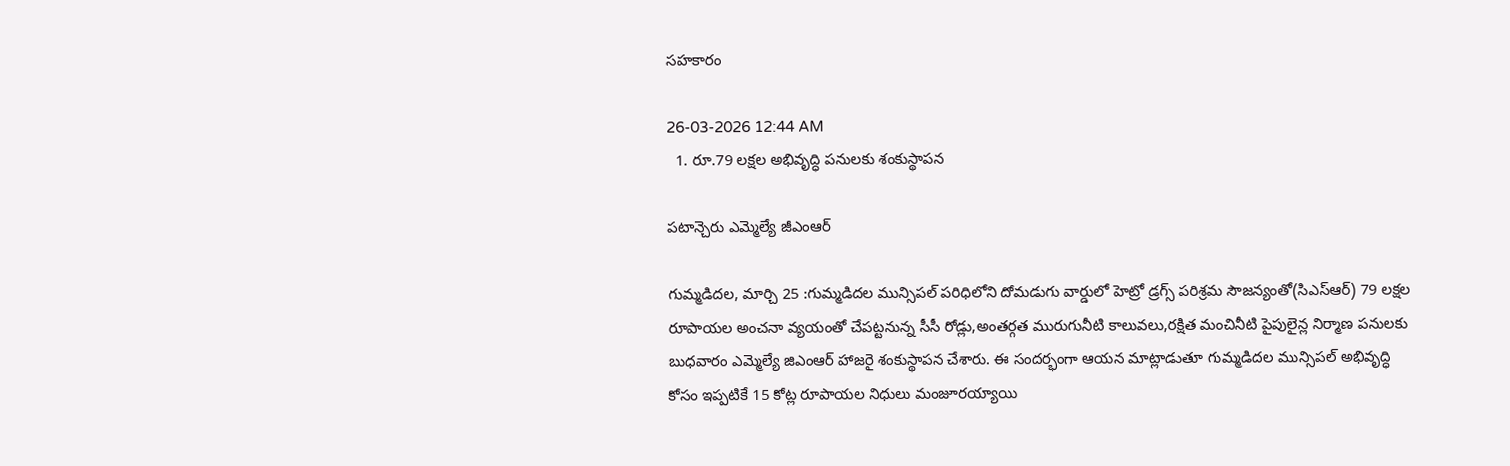సహకారం

26-03-2026 12:44 AM
  1. రూ.79 లక్షల అభివృద్ధి పనులకు శంకుస్థాపన

పటాన్చెరు ఎమ్మెల్యే జీఎంఆర్

గుమ్మడిదల, మార్చి 25 :గుమ్మడిదల మున్సిపల్ పరిధిలోని దోమడుగు వార్డులో హెట్రో డ్రగ్స్ పరిశ్రమ సౌజన్యంతో(సిఎస్‌ఆర్) 79 లక్షల రూపాయల అంచనా వ్యయంతో చేపట్టనున్న సీసీ రోడ్లు,అంతర్గత మురుగునీటి కాలువలు,రక్షిత మంచినీటి పైపులైన్ల నిర్మాణ పనులకు బుధవారం ఎమ్మెల్యే జిఎంఆర్ హాజరై శంకుస్థాపన చేశారు. ఈ సందర్భంగా ఆయన మాట్లాడుతూ గుమ్మడిదల మున్సిపల్ అభివృద్ధి కోసం ఇప్పటికే 15 కోట్ల రూపాయల నిధులు మంజూరయ్యాయి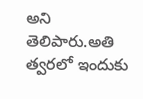అని తెలిపారు.అతి త్వరలో ఇందుకు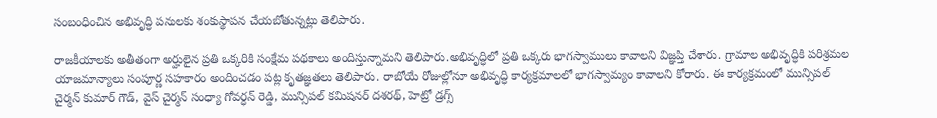సంబంధించిన అభివృద్ధి పనులకు శంకుస్థాపన చేయబోతున్నట్లు తెలిపారు.

రాజకీయాలకు అతీతంగా అర్హులైన ప్రతి ఒక్కరికి సంక్షేమ పథకాలు అందిస్తున్నామని తెలిపారు.అభివృద్ధిలో ప్రతి ఒక్కరు భాగస్వాములు కావాలని విజ్ఞప్తి చేశారు. గ్రామాల అభివృద్ధికి పరిశ్రమల యాజమాన్యాలు సంపూర్ణ సహకారం అందించడం పట్ల కృతజ్ఞతలు తెలిపారు. రాబోయే రోజుల్లోనూ అభివృద్ధి కార్యక్రమాలలో భాగస్వామ్యం కావాలని కోరారు. ఈ కార్యక్రమంలో మున్సిపల్ చైర్మన్ కుమార్ గౌడ్, వైస్ చైర్మన్ సంధ్యా గోవర్ధన్ రెడ్డి, మున్సిపల్ కమిషనర్ దశరథ్, హెట్రో డ్రగ్స్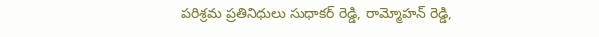పరిశ్రమ ప్రతినిధులు సుధాకర్ రెడ్డి, రామ్మోహన్ రెడ్డి,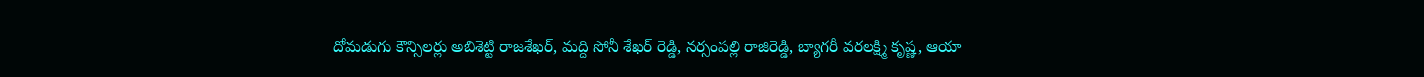దోమడుగు కౌన్సిలర్లు అబిశెట్టి రాజశేఖర్, మద్ది సోనీ శేఖర్ రెడ్డి, నర్సంపల్లి రాజిరెడ్డి, బ్యాగరీ వరలక్ష్మి కృష్ణ, ఆయా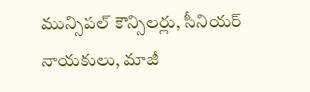మున్సిపల్ కౌన్సిలర్లు, సీనియర్ నాయకులు, మాజీ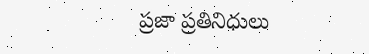ప్రజా ప్రతినిధులు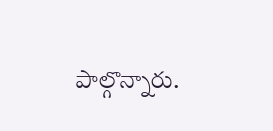పాల్గొన్నారు.